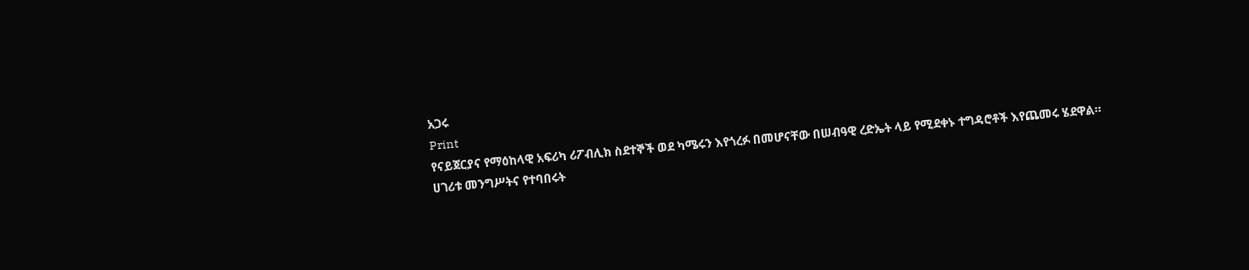አጋሩ
Print
የናይጀርያና የማዕከላዊ አፍሪካ ሪፖብሊክ ስደተኞች ወደ ካሜሩን እየጎረፉ በመሆናቸው በሠብዓዊ ረድኤት ላይ የሚደቀኑ ተግዳሮቶች እየጨመሩ ሄደዋል።
ሀገሪቱ መንግሥትና የተባበሩት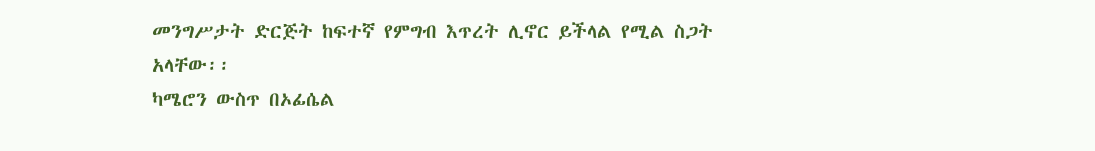መንግሥታት ድርጅት ከፍተኛ የምግብ እጥረት ሊኖር ይችላል የሚል ስጋት አላቸው፡፡
ካሜሮን ውስጥ በኦፊሴል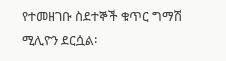የተመዘገቡ ስደተኞች ቁጥር ግማሽ ሚሊዮን ደርሷል፡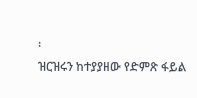፡
ዝርዝሩን ከተያያዘው የድምጽ ፋይል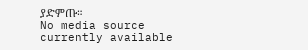ያድምጡ።
No media source currently available